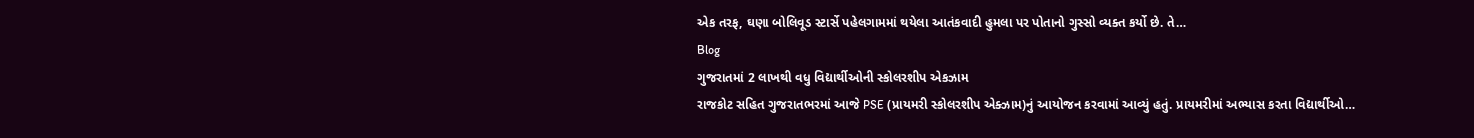એક તરફ, ઘણા બોલિવૂડ સ્ટાર્સે પહેલગામમાં થયેલા આતંકવાદી હુમલા પર પોતાનો ગુસ્સો વ્યક્ત કર્યો છે. તે…
Blog
ગુજરાતમાં 2 લાખથી વધુ વિદ્યાર્થીઓની સ્કોલરશીપ એકઝામ
રાજકોટ સહિત ગુજરાતભરમાં આજે PSE (પ્રાયમરી સ્કોલરશીપ એક્ઝામ)નું આયોજન કરવામાં આવ્યું હતું. પ્રાયમરીમાં અભ્યાસ કરતા વિદ્યાર્થીઓ…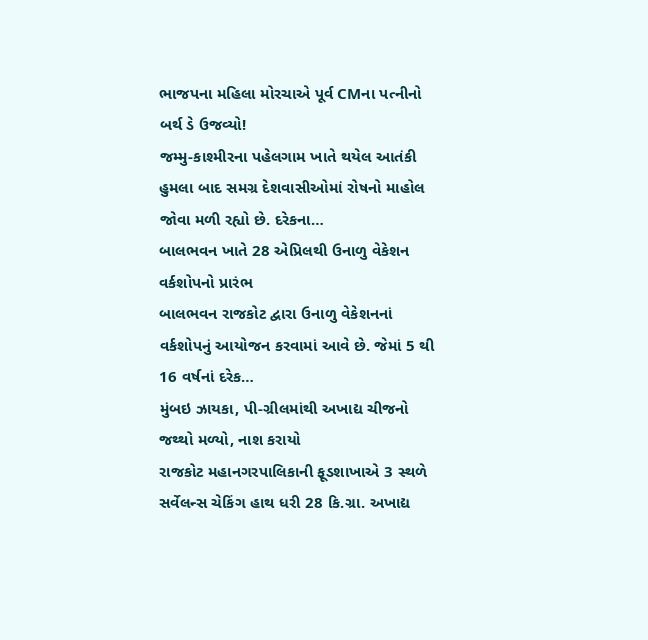ભાજપના મહિલા મોરચાએ પૂર્વ CMના પત્નીનો બર્થ ડે ઉજવ્યો!
જમ્મુ-કાશ્મીરના પહેલગામ ખાતે થયેલ આતંકી હુમલા બાદ સમગ્ર દેશવાસીઓમાં રોષનો માહોલ જોવા મળી રહ્યો છે. દરેકના…
બાલભવન ખાતે 28 એપ્રિલથી ઉનાળુ વેકેશન વર્કશોપનો પ્રારંભ
બાલભવન રાજકોટ દ્વારા ઉનાળુ વેકેશનનાં વર્કશોપનું આયોજન કરવામાં આવે છે. જેમાં 5 થી 16 વર્ષનાં દરેક…
મુંબઇ ઝાયકા, પી-ગ્રીલમાંથી અખાદ્ય ચીજનો જથ્થો મળ્યો, નાશ કરાયો
રાજકોટ મહાનગરપાલિકાની ફૂડશાખાએ 3 સ્થળે સર્વેલન્સ ચેકિંગ હાથ ધરી 28 કિ.ગ્રા. અખાદ્ય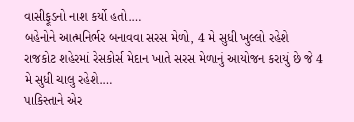વાસીફૂડનો નાશ કર્યો હતો.…
બહેનોને આત્મનિર્ભર બનાવવા સરસ મેળો, 4 મે સુધી ખુલ્લો રહેશે
રાજકોટ શહેરમાં રેસકોર્સ મેદાન ખાતે સરસ મેળાનું આયોજન કરાયું છે જે 4 મે સુધી ચાલુ રહેશે.…
પાકિસ્તાને એર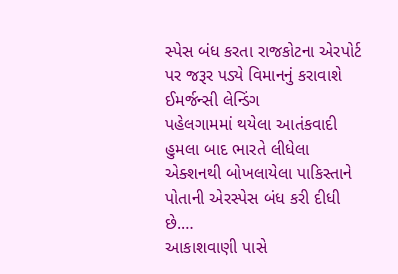સ્પેસ બંધ કરતા રાજકોટના એરપોર્ટ પર જરૂર પડ્યે વિમાનનું કરાવાશે ઈમર્જન્સી લેન્ડિંગ
પહેલગામમાં થયેલા આતંકવાદી હુમલા બાદ ભારતે લીધેલા એક્શનથી બોખલાયેલા પાકિસ્તાને પોતાની એરસ્પેસ બંધ કરી દીધી છે.…
આકાશવાણી પાસે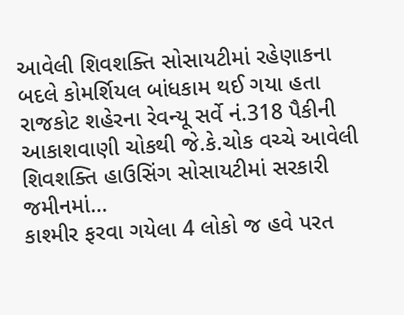આવેલી શિવશક્તિ સોસાયટીમાં રહેણાકના બદલે કોમર્શિયલ બાંધકામ થઈ ગયા હતા
રાજકોટ શહેરના રેવન્યૂ સર્વે નં.318 પૈકીની આકાશવાણી ચોકથી જે.કે.ચોક વચ્ચે આવેલી શિવશક્તિ હાઉસિંગ સોસાયટીમાં સરકારી જમીનમાં…
કાશ્મીર ફરવા ગયેલા 4 લોકો જ હવે પરત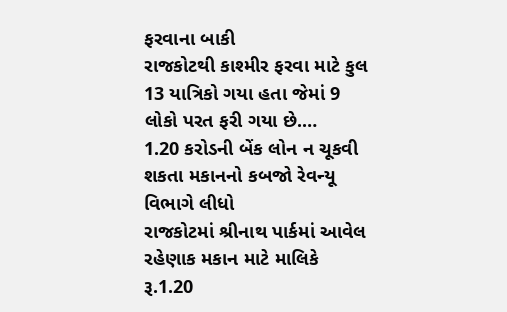ફરવાના બાકી
રાજકોટથી કાશ્મીર ફરવા માટે કુલ 13 યાત્રિકો ગયા હતા જેમાં 9 લોકો પરત ફરી ગયા છે.…
1.20 કરોડની બેંક લોન ન ચૂકવી શકતા મકાનનો કબજો રેવન્યૂ વિભાગે લીધો
રાજકોટમાં શ્રીનાથ પાર્કમાં આવેલ રહેણાક મકાન માટે માલિકે રૂ.1.20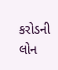કરોડની લોન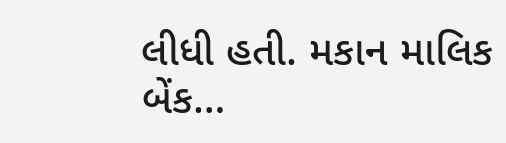લીધી હતી. મકાન માલિક બેંક…